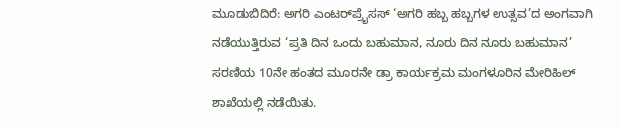ಮೂಡುಬಿದಿರೆ: ಅಗರಿ ಎಂಟರ್‌ಪ್ರೈಸಸ್ ‘ಅಗರಿ ಹಬ್ಬ ಹಬ್ಬಗಳ ಉತ್ಸವ’ದ ಅಂಗವಾಗಿ ನಡೆಯುತ್ತಿರುವ ‘ಪ್ರತಿ ದಿನ ಒಂದು ಬಹುಮಾನ, ನೂರು ದಿನ ನೂರು ಬಹುಮಾನ’ ಸರಣಿಯ 10ನೇ ಹಂತದ ಮೂರನೇ ಡ್ರಾ ಕಾರ್ಯಕ್ರಮ ಮಂಗಳೂರಿನ ಮೇರಿಹಿಲ್ ಶಾಖೆಯಲ್ಲಿ ನಡೆಯಿತು.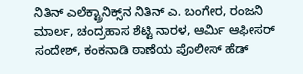ನಿತಿನ್ ಎಲೆಕ್ಟ್ರಾನಿಕ್ಸ್‌ನ ನಿತಿನ್ ಎ. ಬಂಗೇರ, ರಂಜನಿ ಮಾರ್ಲ, ಚಂದ್ರಹಾಸ ಶೆಟ್ಟಿ ನಾರಳ, ಆರ್ಮಿ ಆಫೀಸರ್ ಸಂದೇಶ್, ಕಂಕನಾಡಿ ಠಾಣೆಯ ಪೊಲೀಸ್ ಹೆಡ್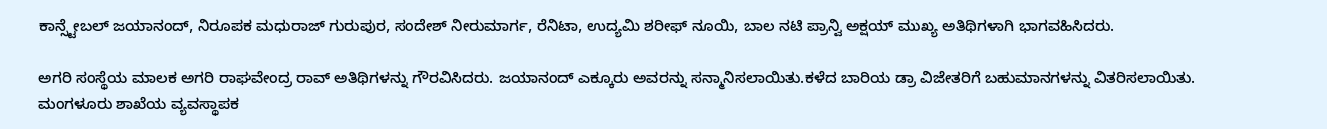ಕಾನ್ಸ್ಟೇಬಲ್ ಜಯಾನಂದ್, ನಿರೂಪಕ ಮಧುರಾಜ್ ಗುರುಪುರ, ಸಂದೇಶ್ ನೀರುಮಾರ್ಗ, ರೆನಿಟಾ, ಉದ್ಯಮಿ ಶರೀಫ್ ನೂಯಿ, ಬಾಲ ನಟಿ ಪ್ರಾನ್ವಿ ಅಕ್ಷಯ್ ಮುಖ್ಯ ಅತಿಥಿಗಳಾಗಿ ಭಾಗವಹಿಸಿದರು.

ಅಗರಿ ಸಂಸ್ಥೆಯ ಮಾಲಕ ಅಗರಿ ರಾಘವೇಂದ್ರ ರಾವ್ ಅತಿಥಿಗಳನ್ನು ಗೌರವಿಸಿದರು. ಜಯಾನಂದ್ ಎಕ್ಕೂರು ಅವರನ್ನು ಸನ್ಮಾನಿಸಲಾಯಿತು.ಕಳೆದ ಬಾರಿಯ ಡ್ರಾ ವಿಜೇತರಿಗೆ ಬಹುಮಾನಗಳನ್ನು ವಿತರಿಸಲಾಯಿತು. ಮಂಗಳೂರು ಶಾಖೆಯ ವ್ಯವಸ್ಥಾಪಕ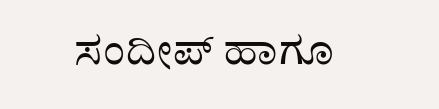ಸಂದೀಪ್ ಹಾಗೂ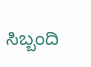ಸಿಬ್ಬಂದಿ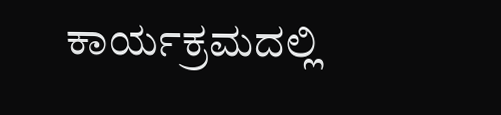ಕಾರ್ಯಕ್ರಮದಲ್ಲಿ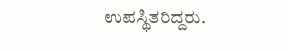ಉಪಸ್ಥಿತರಿದ್ದರು.